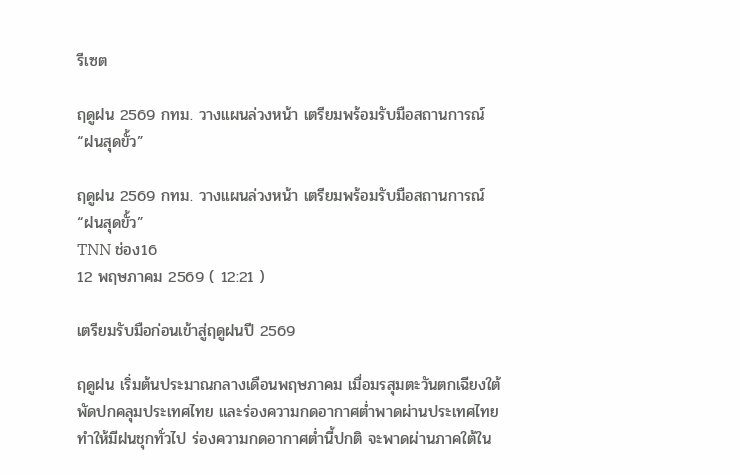รีเซต

ฤดูฝน 2569 กทม. วางแผนล่วงหน้า เตรียมพร้อมรับมือสถานการณ์ “ฝนสุดขั้ว”

ฤดูฝน 2569 กทม. วางแผนล่วงหน้า เตรียมพร้อมรับมือสถานการณ์ “ฝนสุดขั้ว”
TNN ช่อง16
12 พฤษภาคม 2569 ( 12:21 )

เตรียมรับมือก่อนเข้าสู่ฤดูฝนปี 2569

ฤดูฝน เริ่มต้นประมาณกลางเดือนพฤษภาคม เมื่อมรสุมตะวันตกเฉียงใต้พัดปกคลุมประเทศไทย และร่องความกดอากาศต่ำพาดผ่านประเทศไทย ทำให้มีฝนชุกทั่วไป ร่องความกดอากาศต่ำนี้ปกติ จะพาดผ่านภาคใต้ใน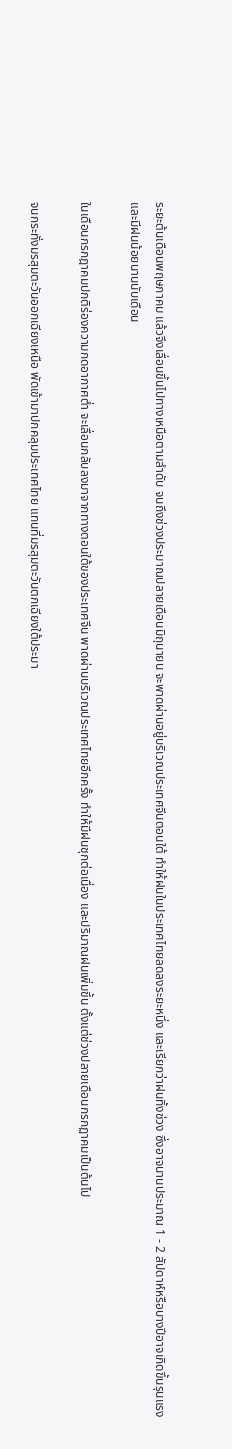ระยะต้นเดือนพฤษภาคม แล้วจึงเลื่อนขึ้นไปทางเหนือตามลำดับ จนถึงช่วงประมาณปลายเดือนมิถุนายน จะพาดผ่านอยู่บริเวณประเทศจีนตอนใต้ ทำให้ฝนในประเทศไทยลดลงระยะหนึ่ง และเรียกว่าฝนทิ้งช่วง ซึ่งอาจนานประมาณ 1 - 2 สัปดาห์หรือบางปีอาจเกิดขึ้นรุนแรง และมีฝนน้อยนานนับเดือน

ในเดือนกรกฎาคมปกติร่องความกดอากาศต่ำ จะเลื่อนกลับลงมาจากทางตอนใต้ของประเทศจีน พาดผ่านบริเวณประเทศไทยอีกครั้ง ทำให้มีฝนชุกต่อเนื่อง และปริมาณฝนเพิ่มขึ้น ตั้งแต่ช่วงปลายเดือนกรกฏาคมเป็นต้นไป

จนกระทั่งมรสุมตะวันออกเฉียงเหนือ พัดเข้ามาปกคลุมประเทศไทย แทนที่มรสุมตะวันตกเฉียงใต้ประมา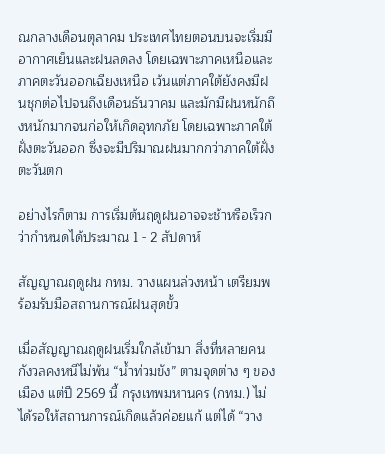ณกลางเดือนตุลาคม ประเทศไทยตอนบนจะเริ่มมีอากาศเย็นและฝนลดลง โดยเฉพาะภาคเหนือและภาคตะวันออกเฉียงเหนือ เว้นแต่ภาคใต้ยังคงมีฝนชุกต่อไปจนถึงเดือนธันวาคม และมักมีฝนหนักถึงหนักมากจนก่อให้เกิดอุทกภัย โดยเฉพาะภาคใต้ฝั่งตะวันออก ซึ่งจะมีปริมาณฝนมากกว่าภาคใต้ฝั่งตะวันตก

อย่างไรก็ตาม การเริ่มต้นฤดูฝนอาจจะช้าหรือเร็วกว่ากำหนดได้ประมาณ 1 - 2 สัปดาห์

สัญญาณฤดูฝน กทม. วางแผนล่วงหน้า เตรียมพร้อมรับมือสถานการณ์ฝนสุดขั้ว

เมื่อสัญญาณฤดูฝนเริ่มใกล้เข้ามา สิ่งที่หลายคนกังวลคงหนีไม่พ้น “น้ำท่วมขัง” ตามจุดต่าง ๆ ของเมือง แต่ปี 2569 นี้ กรุงเทพมหานคร (กทม.) ไม่ได้รอให้สถานการณ์เกิดแล้วค่อยแก้ แต่ได้ “วาง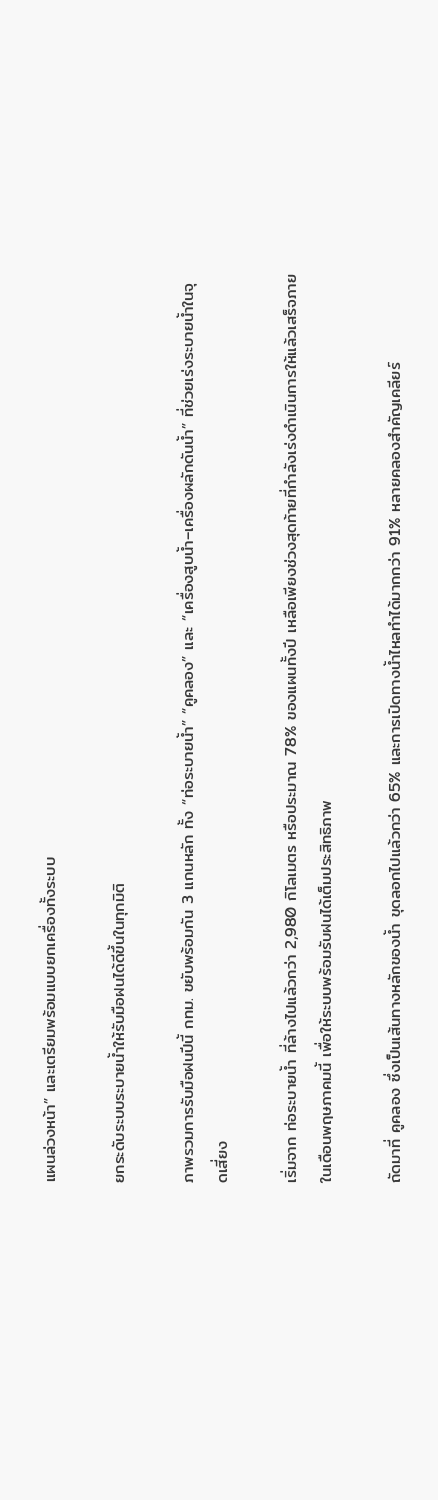แผนล่วงหน้า” และเตรียมพร้อมแบบยกเครื่องทั้งระบบ

ยกระดับระบบระบายน้ำให้รับมือฝนได้ดีขึ้นในทุกมิติ

ภาพรวมการรับมือฝนปีนี้ กทม. ขยับพร้อมกัน 3 แกนหลัก ทั้ง “ท่อระบายน้ำ” “คูคลอง” และ “เครื่องสูบน้ำ–เครื่องผลักดันน้ำ” ที่ช่วยเร่งระบายน้ำในจุดเสี่ยง

เริ่มจาก ท่อระบายน้ำ ที่ล้างไปแล้วกว่า 2,980 กิโลเมตร หรือประมาณ 78% ของแผนทั้งปี เหลือเพียงช่วงสุดท้ายที่กำลังเร่งดำเนินการให้แล้วเสร็จภายในเดือนพฤษภาคมนี้ เพื่อให้ระบบพร้อมรับฝนได้เต็มประสิทธิภาพ

ถัดมาที่ คูคลอง ซึ่งเป็นเส้นทางหลักของน้ำ ขุดลอกไปแล้วกว่า 65% และการเปิดทางน้ำไหลทำได้มากกว่า 91% หลายคลองสำคัญเคลียร์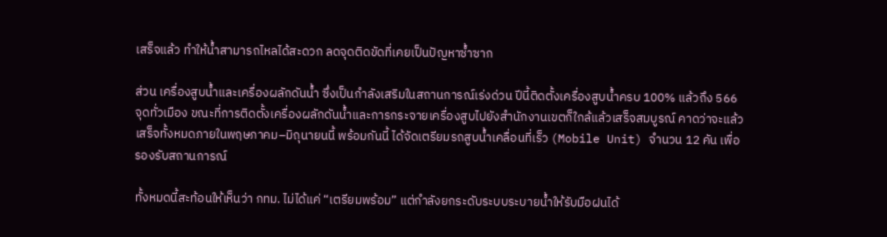เสร็จแล้ว ทำให้น้ำสามารถไหลได้สะดวก ลดจุดติดขัดที่เคยเป็นปัญหาซ้ำซาก

ส่วน เครื่องสูบน้ำและเครื่องผลักดันน้ำ ซึ่งเป็นกำลังเสริมในสถานการณ์เร่งด่วน ปีนี้ติดตั้งเครื่องสูบน้ำครบ 100% แล้วถึง 566 จุดทั่วเมือง ขณะที่การติดตั้งเครื่องผลักดันน้ำและการกระจายเครื่องสูบไปยังสำนักงานเขตก็ใกล้แล้วเสร็จสมบูรณ์ คาดว่าจะแล้วเสร็จทั้งหมดภายในพฤษภาคม–มิถุนายนนี้ พร้อมกันนี้ ได้จัดเตรียมรถสูบน้ำเคลื่อนที่เร็ว (Mobile Unit) จำนวน 12 คัน เพื่อรองรับสถานการณ์

ทั้งหมดนี้สะท้อนให้เห็นว่า กทม. ไม่ได้แค่ “เตรียมพร้อม” แต่กำลังยกระดับระบบระบายน้ำให้รับมือฝนได้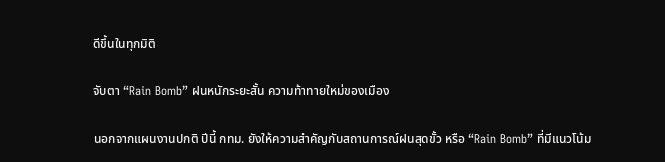ดีขึ้นในทุกมิติ

จับตา “Rain Bomb” ฝนหนักระยะสั้น ความท้าทายใหม่ของเมือง

นอกจากแผนงานปกติ ปีนี้ กทม. ยังให้ความสำคัญกับสถานการณ์ฝนสุดขั้ว หรือ “Rain Bomb” ที่มีแนวโน้ม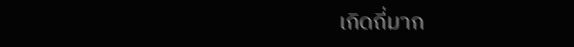เกิดถี่มาก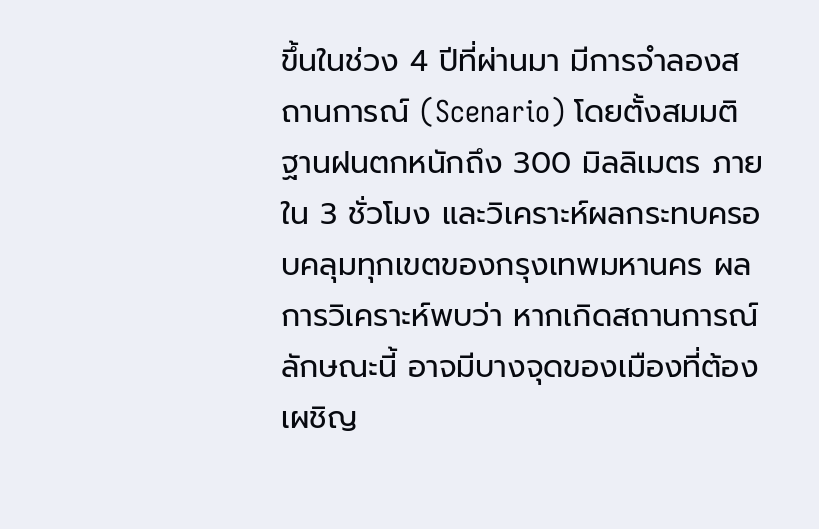ขึ้นในช่วง 4 ปีที่ผ่านมา มีการจำลองสถานการณ์ (Scenario) โดยตั้งสมมติฐานฝนตกหนักถึง 300 มิลลิเมตร ภายใน 3 ชั่วโมง และวิเคราะห์ผลกระทบครอบคลุมทุกเขตของกรุงเทพมหานคร ผลการวิเคราะห์พบว่า หากเกิดสถานการณ์ลักษณะนี้ อาจมีบางจุดของเมืองที่ต้องเผชิญ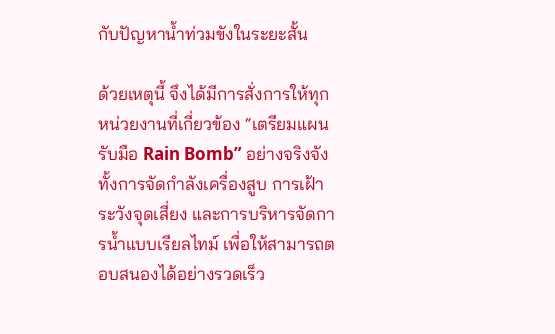กับปัญหาน้ำท่วมขังในระยะสั้น

ด้วยเหตุนี้ จึงได้มีการสั่งการให้ทุกหน่วยงานที่เกี่ยวข้อง “เตรียมแผนรับมือ Rain Bomb” อย่างจริงจัง ทั้งการจัดกำลังเครื่องสูบ การเฝ้าระวังจุดเสี่ยง และการบริหารจัดการน้ำแบบเรียลไทม์ เพื่อให้สามารถตอบสนองได้อย่างรวดเร็ว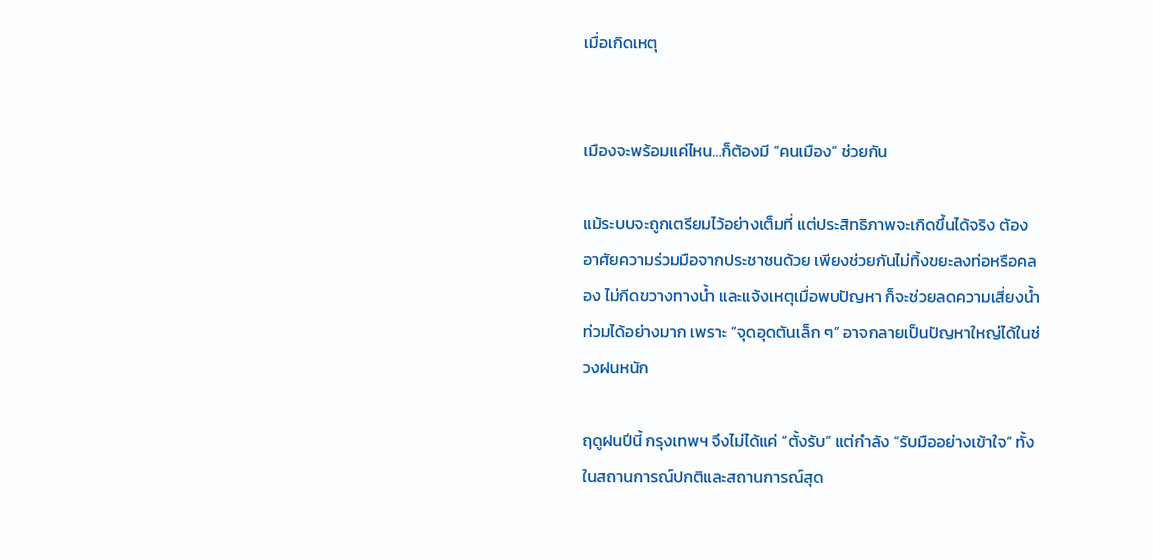เมื่อเกิดเหตุ


เมืองจะพร้อมแค่ไหน…ก็ต้องมี “คนเมือง” ช่วยกัน

แม้ระบบจะถูกเตรียมไว้อย่างเต็มที่ แต่ประสิทธิภาพจะเกิดขึ้นได้จริง ต้องอาศัยความร่วมมือจากประชาชนด้วย เพียงช่วยกันไม่ทิ้งขยะลงท่อหรือคลอง ไม่กีดขวางทางน้ำ และแจ้งเหตุเมื่อพบปัญหา ก็จะช่วยลดความเสี่ยงน้ำท่วมได้อย่างมาก เพราะ “จุดอุดตันเล็ก ๆ” อาจกลายเป็นปัญหาใหญ่ได้ในช่วงฝนหนัก

ฤดูฝนปีนี้ กรุงเทพฯ จึงไม่ได้แค่ “ตั้งรับ” แต่กำลัง “รับมืออย่างเข้าใจ” ทั้งในสถานการณ์ปกติและสถานการณ์สุด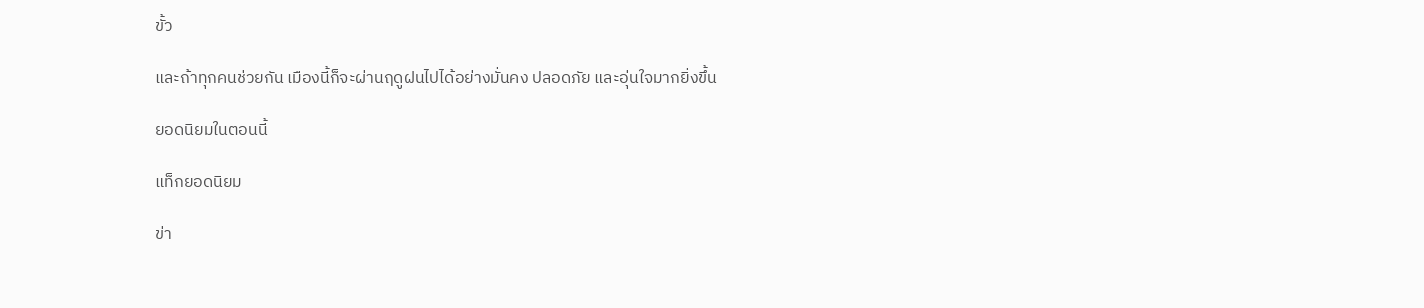ขั้ว

และถ้าทุกคนช่วยกัน เมืองนี้ก็จะผ่านฤดูฝนไปได้อย่างมั่นคง ปลอดภัย และอุ่นใจมากยิ่งขึ้น

ยอดนิยมในตอนนี้

แท็กยอดนิยม

ข่า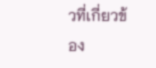วที่เกี่ยวข้อง